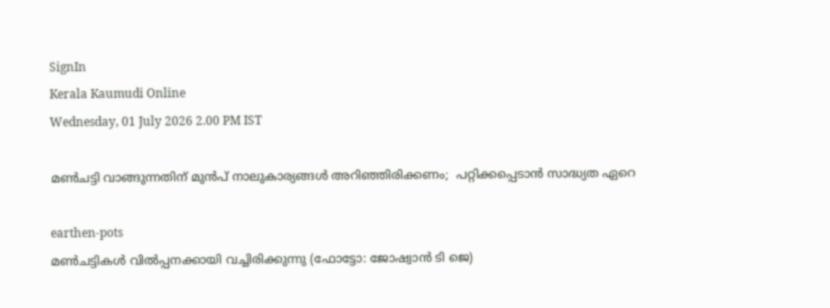SignIn
Kerala Kaumudi Online
Wednesday, 01 July 2026 2.00 PM IST

മൺചട്ടി വാങ്ങുന്നതിന് മുൻപ് നാലുകാര്യങ്ങൾ അറിഞ്ഞിരിക്കണം;  പറ്റിക്കപ്പെടാൻ സാദ്ധ്യത ഏറെ

earthen-pots
മൺചട്ടികൾ വിൽപ്പനക്കായി വച്ചിരിക്കുന്നു (ഫോട്ടോ: ജോഷ്വാൻ ടി ജെ)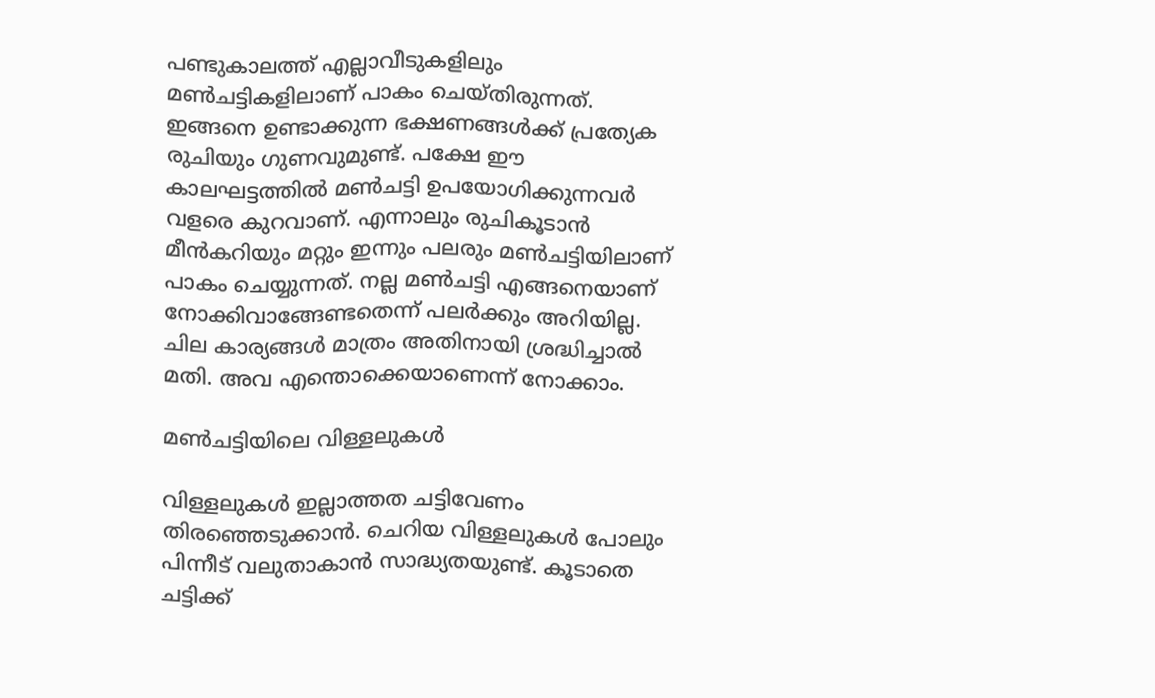പണ്ടുകാലത്ത് എല്ലാവീടുകളിലും മൺചട്ടികളിലാണ് പാകം ചെയ്തിരുന്നത്. ഇങ്ങനെ ഉണ്ടാക്കുന്ന ഭക്ഷണങ്ങൾക്ക് പ്രത്യേക രുചിയും ഗുണവുമുണ്ട്. പക്ഷേ ഈ കാലഘട്ടത്തിൽ മൺചട്ടി ഉപയോഗിക്കുന്നവർ വളരെ കുറവാണ്. എന്നാലും രുചികൂടാൻ മീൻകറിയും മറ്റും ഇന്നും പലരും മൺചട്ടിയിലാണ് പാകം ചെയ്യുന്നത്. നല്ല മൺചട്ടി എങ്ങനെയാണ് നോക്കിവാങ്ങേണ്ടതെന്ന് പലർക്കും അറിയില്ല. ചില കാര്യങ്ങൾ മാത്രം അതിനായി ശ്രദ്ധിച്ചാൽ മതി. അവ എന്തൊക്കെയാണെന്ന് നോക്കാം.

മൺചട്ടിയിലെ വിള്ളലുകൾ

വിള്ളലുകൾ ഇല്ലാത്തത ചട്ടിവേണം തിരഞ്ഞെടുക്കാൻ. ചെറിയ വിള്ളലുകൾ പോലും പിന്നീട് വലുതാകാൻ സാദ്ധ്യതയുണ്ട്. കൂടാതെ ചട്ടിക്ക്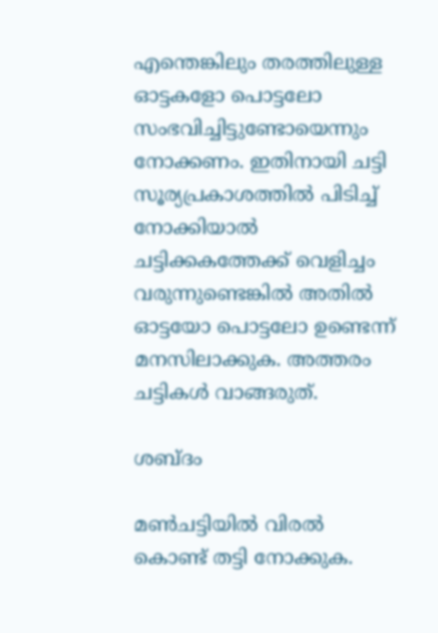എന്തെങ്കിലും തരത്തിലുള്ള ഓട്ടകളോ പൊട്ടലോ സംഭവിച്ചിട്ടുണ്ടോയെന്നും നോക്കണം. ഇതിനായി ചട്ടി സൂര്യപ്രകാശത്തിൽ പിടിച്ച് നോക്കിയാൽ ചട്ടിക്കകത്തേക്ക് വെളിച്ചം വരുന്നുണ്ടെങ്കിൽ അതിൽ ഓട്ടയോ പൊട്ടലോ ഉണ്ടെന്ന് മനസിലാക്കുക. അത്തരം ചട്ടികൾ വാങ്ങരുത്.

ശബ്ദം

മൺചട്ടിയിൽ വിരൽ കൊണ്ട് തട്ടി നോക്കുക.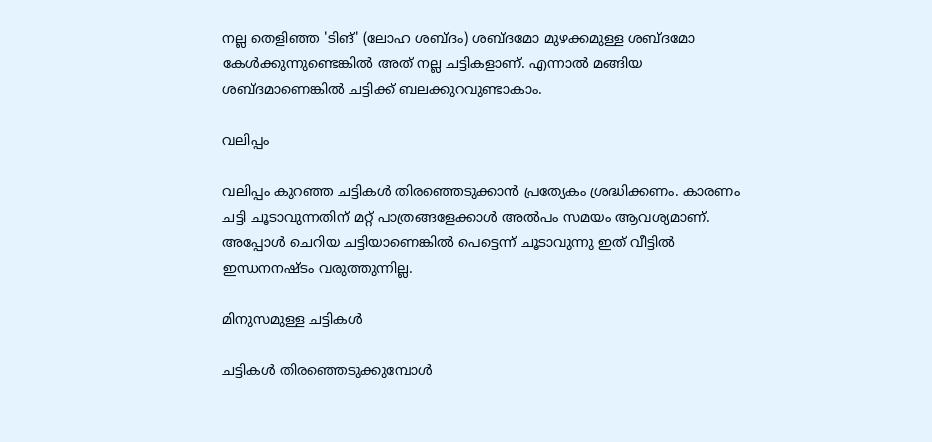നല്ല തെളിഞ്ഞ 'ടിങ്' (ലോഹ ശബ്ദം) ശബ്ദമോ മുഴക്കമുള്ള ശബ്ദമോ കേൾക്കുന്നുണ്ടെങ്കിൽ അത് നല്ല ചട്ടികളാണ്. എന്നാൽ മങ്ങിയ ശബ്ദമാണെങ്കിൽ ചട്ടിക്ക് ബലക്കുറവുണ്ടാകാം.

വലിപ്പം

വലിപ്പം കുറഞ്ഞ ചട്ടികൾ തിരഞ്ഞെടുക്കാൻ പ്രത്യേകം ശ്രദ്ധിക്കണം. കാരണം ചട്ടി ചൂടാവുന്നതിന് മറ്റ് പാത്രങ്ങളേക്കാൾ അൽപം സമയം ആവശ്യമാണ്. അപ്പോൾ ചെറിയ ചട്ടിയാണെങ്കിൽ പെട്ടെന്ന് ചൂടാവുന്നു ഇത് വീട്ടിൽ ഇന്ധനനഷ്ടം വരുത്തുന്നില്ല.

മിനുസമുള്ള ചട്ടികൾ

ചട്ടികൾ തിരഞ്ഞെടുക്കുമ്പോൾ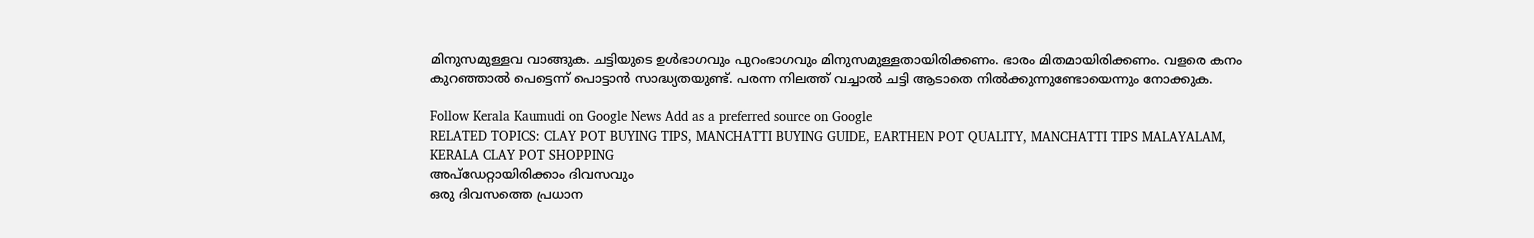മിനുസമുള്ളവ വാങ്ങുക. ചട്ടിയുടെ ഉൾഭാഗവും പുറംഭാഗവും മിനുസമുള്ളതായിരിക്കണം. ഭാരം മിതമായിരിക്കണം. വളരെ കനം കുറഞ്ഞാൽ പെട്ടെന്ന് പൊട്ടാൻ സാദ്ധ്യതയുണ്ട്. പരന്ന നിലത്ത് വച്ചാൽ ചട്ടി ആടാതെ നിൽക്കുന്നുണ്ടോയെന്നും നോക്കുക.

Follow Kerala Kaumudi on Google News Add as a preferred source on Google
RELATED TOPICS: CLAY POT BUYING TIPS, MANCHATTI BUYING GUIDE, EARTHEN POT QUALITY, MANCHATTI TIPS MALAYALAM, KERALA CLAY POT SHOPPING
അപ്ഡേറ്റായിരിക്കാം ദിവസവും
ഒരു ദിവസത്തെ പ്രധാന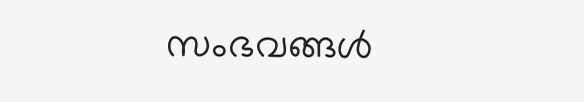സംഭവങ്ങൾ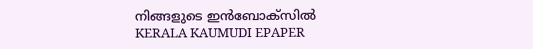നിങ്ങളുടെ ഇൻബോക്സിൽ
KERALA KAUMUDI EPAPER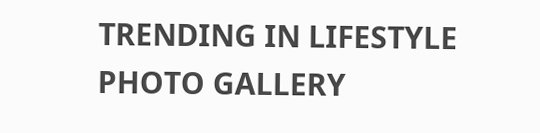TRENDING IN LIFESTYLE
PHOTO GALLERY